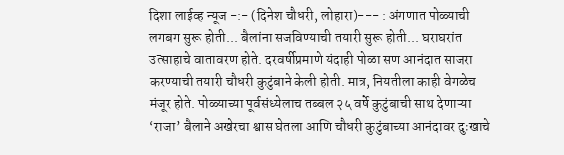दिशा लाईव्ह न्यूज -:- (दिनेश चौधरी, लोहारा)--- : अंगणात पोळ्याची लगबग सुरू होती... बैलांना सजविण्याची तयारी सुरू होती... घराघरांत उत्साहाचे वातावरण होते. दरवर्षीप्रमाणे यंदाही पोळा सण आनंदात साजरा करण्याची तयारी चौधरी कुटुंबाने केली होती. मात्र, नियतीला काही वेगळेच मंजूर होते. पोळ्याच्या पूर्वसंध्येलाच तब्बल २५ वर्षे कुटुंबाची साथ देणाऱ्या ‘राजा’ बैलाने अखेरचा श्वास घेतला आणि चौधरी कुटुंबाच्या आनंदावर दुःखाचे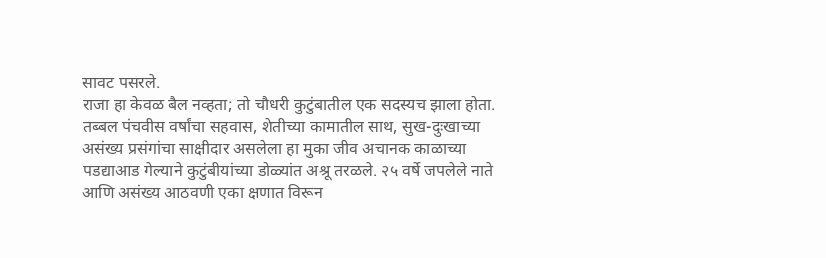सावट पसरले.
राजा हा केवळ बैल नव्हता; तो चौधरी कुटुंबातील एक सदस्यच झाला होता. तब्बल पंचवीस वर्षांचा सहवास, शेतीच्या कामातील साथ, सुख-दुःखाच्या असंख्य प्रसंगांचा साक्षीदार असलेला हा मुका जीव अचानक काळाच्या पडद्याआड गेल्याने कुटुंबीयांच्या डोळ्यांत अश्रू तरळले. २५ वर्षे जपलेले नाते आणि असंख्य आठवणी एका क्षणात विरून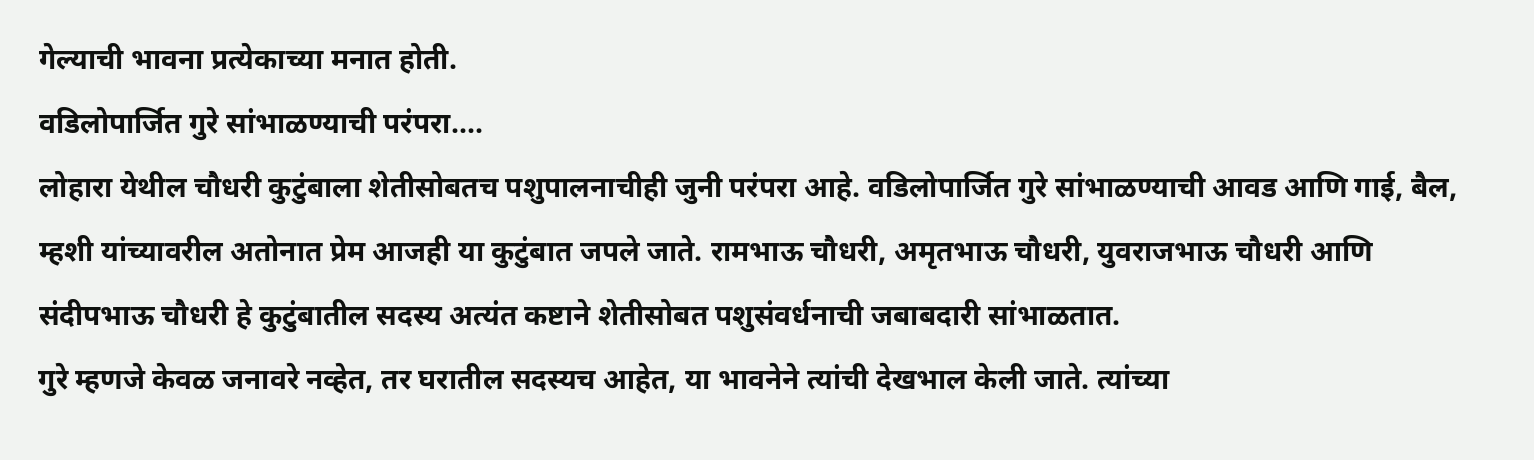गेल्याची भावना प्रत्येकाच्या मनात होती.
वडिलोपार्जित गुरे सांभाळण्याची परंपरा....
लोहारा येथील चौधरी कुटुंबाला शेतीसोबतच पशुपालनाचीही जुनी परंपरा आहे. वडिलोपार्जित गुरे सांभाळण्याची आवड आणि गाई, बैल, म्हशी यांच्यावरील अतोनात प्रेम आजही या कुटुंबात जपले जाते. रामभाऊ चौधरी, अमृतभाऊ चौधरी, युवराजभाऊ चौधरी आणि संदीपभाऊ चौधरी हे कुटुंबातील सदस्य अत्यंत कष्टाने शेतीसोबत पशुसंवर्धनाची जबाबदारी सांभाळतात.
गुरे म्हणजे केवळ जनावरे नव्हेत, तर घरातील सदस्यच आहेत, या भावनेने त्यांची देखभाल केली जाते. त्यांच्या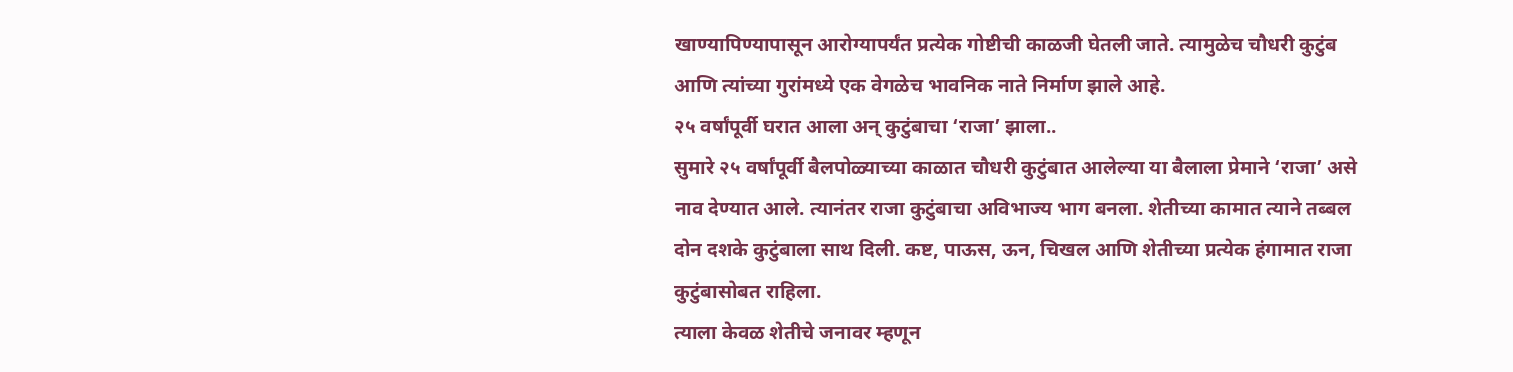खाण्यापिण्यापासून आरोग्यापर्यंत प्रत्येक गोष्टीची काळजी घेतली जाते. त्यामुळेच चौधरी कुटुंब आणि त्यांच्या गुरांमध्ये एक वेगळेच भावनिक नाते निर्माण झाले आहे.
२५ वर्षांपूर्वी घरात आला अन् कुटुंबाचा ‘राजा’ झाला..
सुमारे २५ वर्षांपूर्वी बैलपोळ्याच्या काळात चौधरी कुटुंबात आलेल्या या बैलाला प्रेमाने ‘राजा’ असे नाव देण्यात आले. त्यानंतर राजा कुटुंबाचा अविभाज्य भाग बनला. शेतीच्या कामात त्याने तब्बल दोन दशके कुटुंबाला साथ दिली. कष्ट, पाऊस, ऊन, चिखल आणि शेतीच्या प्रत्येक हंगामात राजा कुटुंबासोबत राहिला.
त्याला केवळ शेतीचे जनावर म्हणून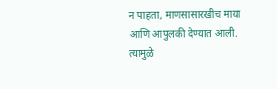न पाहता, माणसासारखीच माया आणि आपुलकी देण्यात आली. त्यामुळे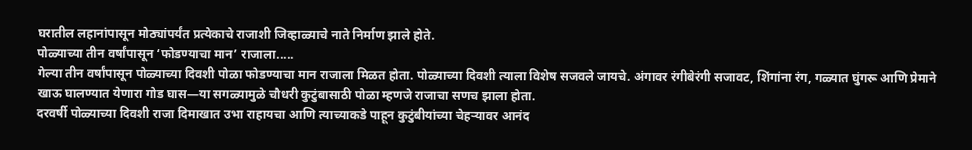घरातील लहानांपासून मोठ्यांपर्यंत प्रत्येकाचे राजाशी जिव्हाळ्याचे नाते निर्माण झाले होते.
पोळ्याच्या तीन वर्षांपासून ‘फोडण्याचा मान’ राजाला.....
गेल्या तीन वर्षांपासून पोळ्याच्या दिवशी पोळा फोडण्याचा मान राजाला मिळत होता. पोळ्याच्या दिवशी त्याला विशेष सजवले जायचे. अंगावर रंगीबेरंगी सजावट, शिंगांना रंग, गळ्यात घुंगरू आणि प्रेमाने खाऊ घालण्यात येणारा गोड घास—या सगळ्यामुळे चौधरी कुटुंबासाठी पोळा म्हणजे राजाचा सणच झाला होता.
दरवर्षी पोळ्याच्या दिवशी राजा दिमाखात उभा राहायचा आणि त्याच्याकडे पाहून कुटुंबीयांच्या चेहऱ्यावर आनंद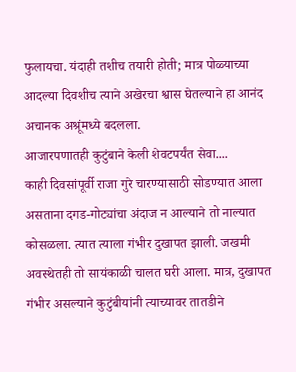फुलायचा. यंदाही तशीच तयारी होती; मात्र पोळ्याच्या आदल्या दिवशीच त्याने अखेरचा श्वास घेतल्याने हा आनंद अचानक अश्रूंमध्ये बदलला.
आजारपणातही कुटुंबाने केली शेवटपर्यंत सेवा....
काही दिवसांपूर्वी राजा गुरे चारण्यासाठी सोडण्यात आला असताना दगड-गोट्यांचा अंदाज न आल्याने तो नाल्यात कोसळला. त्यात त्याला गंभीर दुखापत झाली. जखमी अवस्थेतही तो सायंकाळी चालत घरी आला. मात्र, दुखापत गंभीर असल्याने कुटुंबीयांनी त्याच्यावर तातडीने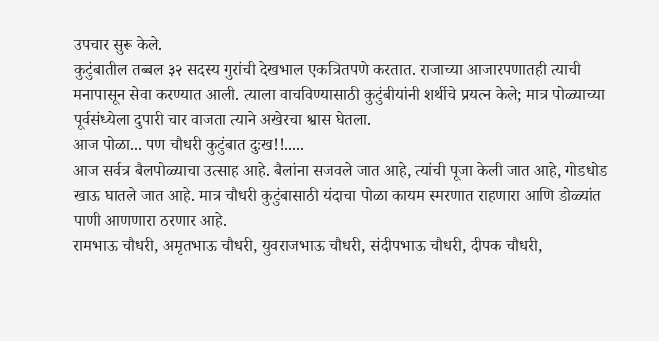उपचार सुरू केले.
कुटुंबातील तब्बल ३२ सदस्य गुरांची देखभाल एकत्रितपणे करतात. राजाच्या आजारपणातही त्याची मनापासून सेवा करण्यात आली. त्याला वाचविण्यासाठी कुटुंबीयांनी शर्थीचे प्रयत्न केले; मात्र पोळ्याच्या पूर्वसंध्येला दुपारी चार वाजता त्याने अखेरचा श्वास घेतला.
आज पोळा... पण चौधरी कुटुंबात दुःख!!.....
आज सर्वत्र बैलपोळ्याचा उत्साह आहे. बैलांना सजवले जात आहे, त्यांची पूजा केली जात आहे, गोडधोड खाऊ घातले जात आहे. मात्र चौधरी कुटुंबासाठी यंदाचा पोळा कायम स्मरणात राहणारा आणि डोळ्यांत पाणी आणणारा ठरणार आहे.
रामभाऊ चौधरी, अमृतभाऊ चौधरी, युवराजभाऊ चौधरी, संदीपभाऊ चौधरी, दीपक चौधरी,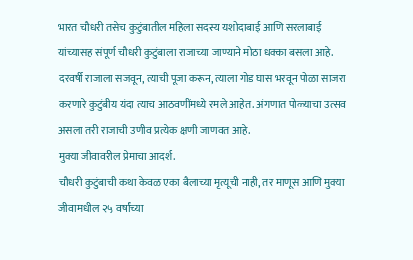भारत चौधरी तसेच कुटुंबातील महिला सदस्य यशोदाबाई आणि सरलाबाई यांच्यासह संपूर्ण चौधरी कुटुंबाला राजाच्या जाण्याने मोठा धक्का बसला आहे.
दरवर्षी राजाला सजवून, त्याची पूजा करून, त्याला गोड घास भरवून पोळा साजरा करणारे कुटुंबीय यंदा त्याच आठवणींमध्ये रमले आहेत. अंगणात पोळ्याचा उत्सव असला तरी राजाची उणीव प्रत्येक क्षणी जाणवत आहे.
मुक्या जीवावरील प्रेमाचा आदर्श.
चौधरी कुटुंबाची कथा केवळ एका बैलाच्या मृत्यूची नाही, तर माणूस आणि मुक्या जीवामधील २५ वर्षांच्या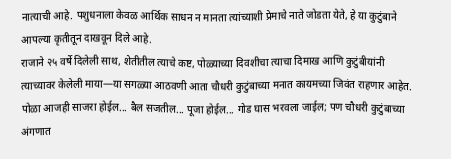नात्याची आहे. पशुधनाला केवळ आर्थिक साधन न मानता त्यांच्याशी प्रेमाचे नाते जोडता येते, हे या कुटुंबाने आपल्या कृतीतून दाखवून दिले आहे.
राजाने २५ वर्षे दिलेली साथ, शेतीतील त्याचे कष्ट, पोळ्याच्या दिवशीचा त्याचा दिमाख आणि कुटुंबीयांनी त्याच्यावर केलेली माया—या सगळ्या आठवणी आता चौधरी कुटुंबाच्या मनात कायमच्या जिवंत राहणार आहेत.
पोळा आजही साजरा होईल... बैल सजतील... पूजा होईल... गोड घास भरवला जाईल; पण चौधरी कुटुंबाच्या अंगणात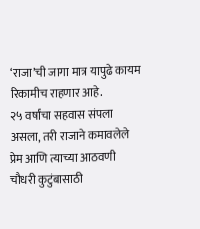‘राजा’ची जागा मात्र यापुढे कायम रिकामीच राहणार आहे.
२५ वर्षांचा सहवास संपला असला, तरी राजाने कमावलेले प्रेम आणि त्याच्या आठवणी चौधरी कुटुंबासाठी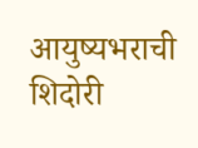आयुष्यभराची शिदोरी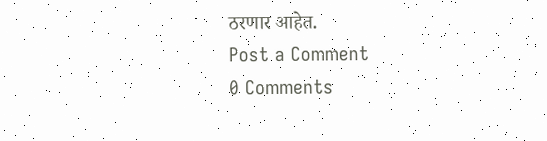ठरणार आहेत.
Post a Comment
0 Comments